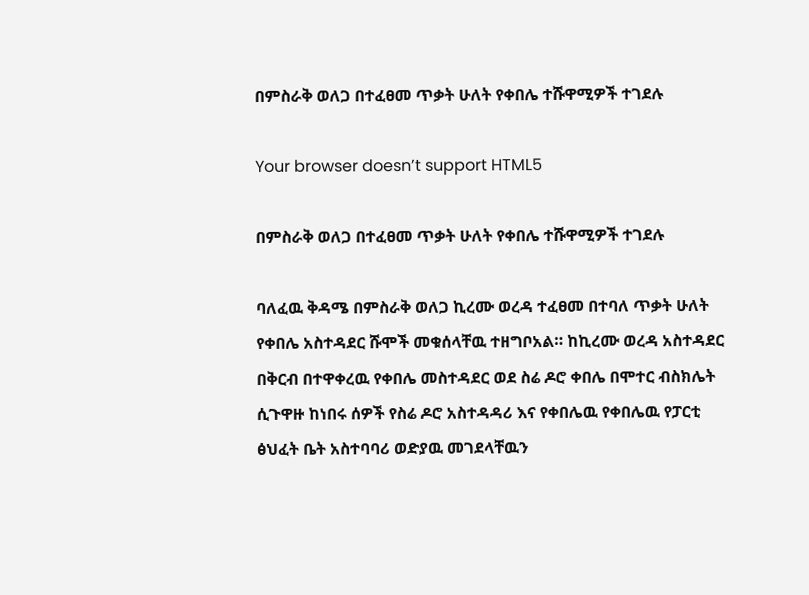በምስራቅ ወለጋ በተፈፀመ ጥቃት ሁለት የቀበሌ ተሹዋሚዎች ተገደሉ

Your browser doesn’t support HTML5

በምስራቅ ወለጋ በተፈፀመ ጥቃት ሁለት የቀበሌ ተሹዋሚዎች ተገደሉ

ባለፈዉ ቅዳሜ በምስራቅ ወለጋ ኪረሙ ወረዳ ተፈፀመ በተባለ ጥቃት ሁለት የቀበሌ አስተዳደር ሹሞች መቁሰላቸዉ ተዘግቦአል። ከኪረሙ ወረዳ አስተዳደር በቅርብ በተዋቀረዉ የቀበሌ መስተዳደር ወደ ስሬ ዶሮ ቀበሌ በሞተር ብስክሌት ሲጉዋዙ ከነበሩ ሰዎች የስሬ ዶሮ አስተዳዳሪ እና የቀበሌዉ የቀበሌዉ የፓርቲ ፅህፈት ቤት አስተባባሪ ወድያዉ መገደላቸዉን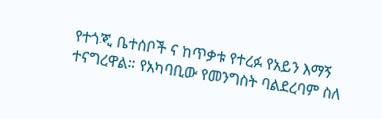የተጎጂ ቤተሰቦች ና ከጥቃቱ የተረፉ የአይን እማኝ ተናግረዋል። የአካባቢው የመንግስት ባልደረባም ስለ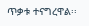ጥቃቱ ተናግረዋል፡፡